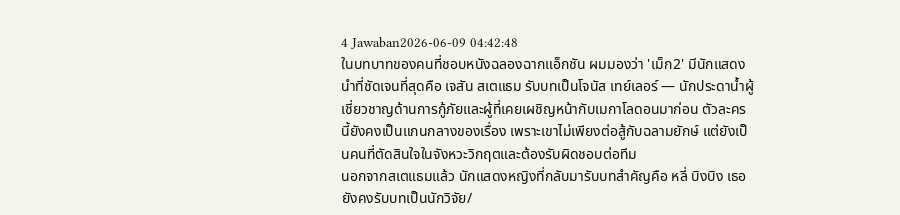4 Jawaban2026-06-09 04:42:48
ในบทบาทของคนที่ชอบหนังฉลองฉากแอ็กชัน ผมมองว่า 'เม็ก2' มีนักแสดงนำที่ชัดเจนที่สุดคือ เจสัน สเตแธม รับบทเป็นโจนัส เทย์เลอร์ — นักประดาน้ำผู้เชี่ยวชาญด้านการกู้ภัยและผู้ที่เคยเผชิญหน้ากับเมกาโลดอนมาก่อน ตัวละครนี้ยังคงเป็นแกนกลางของเรื่อง เพราะเขาไม่เพียงต่อสู้กับฉลามยักษ์ แต่ยังเป็นคนที่ตัดสินใจในจังหวะวิกฤตและต้องรับผิดชอบต่อทีม
นอกจากสเตแธมแล้ว นักแสดงหญิงที่กลับมารับบทสำคัญคือ หลี่ บิงบิง เธอยังคงรับบทเป็นนักวิจัย/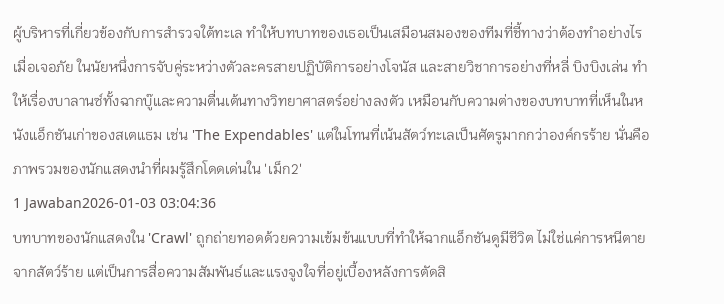ผู้บริหารที่เกี่ยวข้องกับการสำรวจใต้ทะเล ทำให้บทบาทของเธอเป็นเสมือนสมองของทีมที่ชี้ทางว่าต้องทำอย่างไรเมื่อเจอภัย ในนัยหนึ่งการจับคู่ระหว่างตัวละครสายปฏิบัติการอย่างโจนัส และสายวิชาการอย่างที่หลี่ บิงบิงเล่น ทำให้เรื่องบาลานซ์ทั้งฉากบู๊และความตื่นเต้นทางวิทยาศาสตร์อย่างลงตัว เหมือนกับความต่างของบทบาทที่เห็นในหนังแอ็กชันเก่าของสเตแธม เช่น 'The Expendables' แต่ในโทนที่เน้นสัตว์ทะเลเป็นศัตรูมากกว่าองค์กรร้าย นั่นคือภาพรวมของนักแสดงนำที่ผมรู้สึกโดดเด่นใน 'เม็ก2'
1 Jawaban2026-01-03 03:04:36
บทบาทของนักแสดงใน 'Crawl' ถูกถ่ายทอดด้วยความเข้มข้นแบบที่ทำให้ฉากแอ็กชันดูมีชีวิต ไม่ใช่แค่การหนีตายจากสัตว์ร้าย แต่เป็นการสื่อความสัมพันธ์และแรงจูงใจที่อยู่เบื้องหลังการตัดสิ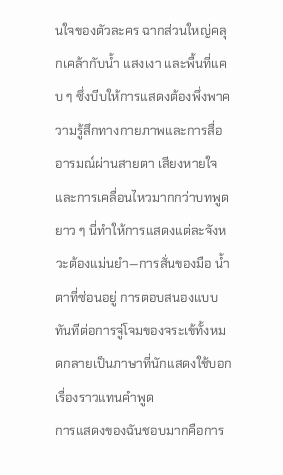นใจของตัวละคร ฉากส่วนใหญ่คลุกเคล้ากับน้ำ แสงเงา และพื้นที่แคบ ๆ ซึ่งบีบให้การแสดงต้องพึ่งพาความรู้สึกทางกายภาพและการสื่ออารมณ์ผ่านสายตา เสียงหายใจ และการเคลื่อนไหวมากกว่าบทพูดยาว ๆ นี่ทำให้การแสดงแต่ละจังหวะต้องแม่นยำ—การสั่นของมือ น้ำตาที่ซ่อนอยู่ การตอบสนองแบบทันทีต่อการจู่โจมของจระเข้ทั้งหมดกลายเป็นภาษาที่นักแสดงใช้บอกเรื่องราวแทนคำพูด
การแสดงของฉันชอบมากคือการ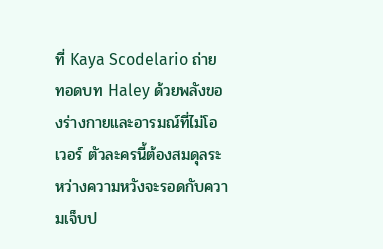ที่ Kaya Scodelario ถ่ายทอดบท Haley ด้วยพลังของร่างกายและอารมณ์ที่ไม่โอเวอร์ ตัวละครนี้ต้องสมดุลระหว่างความหวังจะรอดกับความเจ็บป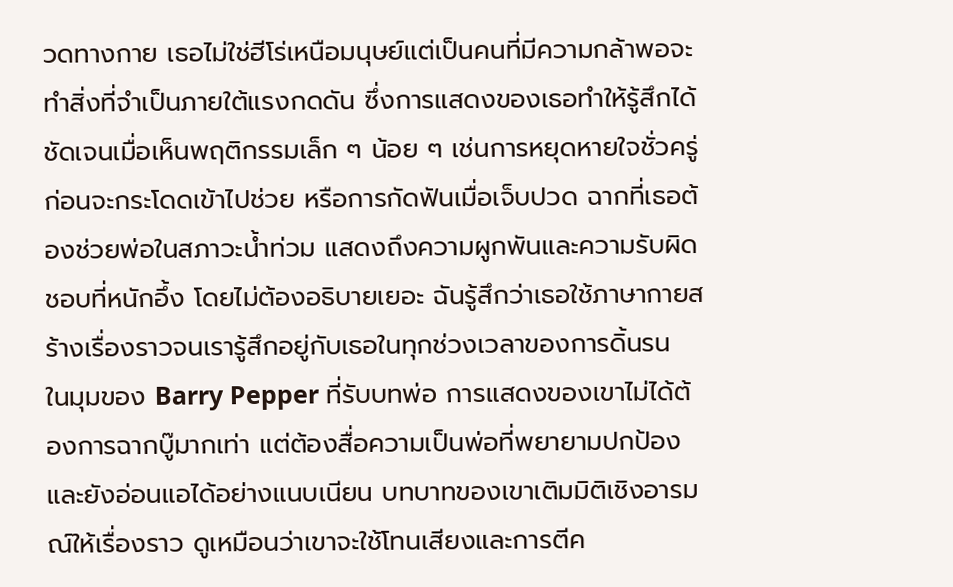วดทางกาย เธอไม่ใช่ฮีโร่เหนือมนุษย์แต่เป็นคนที่มีความกล้าพอจะทำสิ่งที่จำเป็นภายใต้แรงกดดัน ซึ่งการแสดงของเธอทำให้รู้สึกได้ชัดเจนเมื่อเห็นพฤติกรรมเล็ก ๆ น้อย ๆ เช่นการหยุดหายใจชั่วครู่ก่อนจะกระโดดเข้าไปช่วย หรือการกัดฟันเมื่อเจ็บปวด ฉากที่เธอต้องช่วยพ่อในสภาวะน้ำท่วม แสดงถึงความผูกพันและความรับผิดชอบที่หนักอึ้ง โดยไม่ต้องอธิบายเยอะ ฉันรู้สึกว่าเธอใช้ภาษากายสร้างเรื่องราวจนเรารู้สึกอยู่กับเธอในทุกช่วงเวลาของการดิ้นรน
ในมุมของ Barry Pepper ที่รับบทพ่อ การแสดงของเขาไม่ได้ต้องการฉากบู๊มากเท่า แต่ต้องสื่อความเป็นพ่อที่พยายามปกป้องและยังอ่อนแอได้อย่างแนบเนียน บทบาทของเขาเติมมิติเชิงอารมณ์ให้เรื่องราว ดูเหมือนว่าเขาจะใช้โทนเสียงและการตีค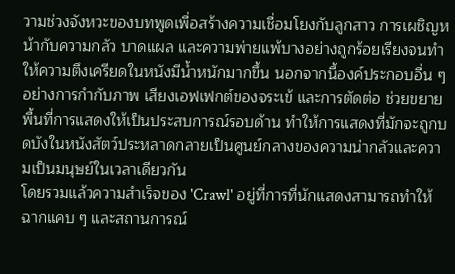วามช่วงจังหวะของบทพูดเพื่อสร้างความเชื่อมโยงกับลูกสาว การเผชิญหน้ากับความกลัว บาดแผล และความพ่ายแพ้บางอย่างถูกร้อยเรียงจนทำให้ความตึงเครียดในหนังมีน้ำหนักมากขึ้น นอกจากนี้องค์ประกอบอื่น ๆ อย่างการกำกับภาพ เสียงเอฟเฟกต์ของจระเข้ และการตัดต่อ ช่วยขยายพื้นที่การแสดงให้เป็นประสบการณ์รอบด้าน ทำให้การแสดงที่มักจะถูกบดบังในหนังสัตว์ประหลาดกลายเป็นศูนย์กลางของความน่ากลัวและความเป็นมนุษย์ในเวลาเดียวกัน
โดยรวมแล้วความสำเร็จของ 'Crawl' อยู่ที่การที่นักแสดงสามารถทำให้ฉากแคบ ๆ และสถานการณ์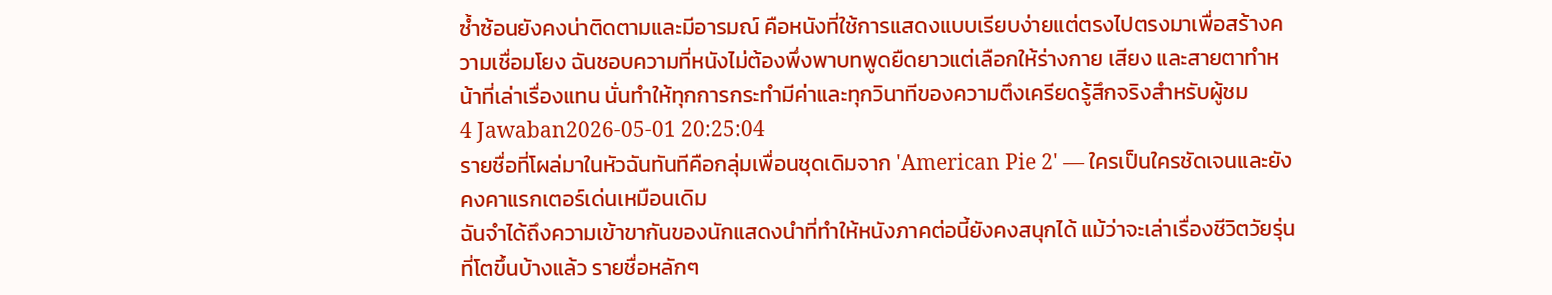ซ้ำซ้อนยังคงน่าติดตามและมีอารมณ์ คือหนังที่ใช้การแสดงแบบเรียบง่ายแต่ตรงไปตรงมาเพื่อสร้างความเชื่อมโยง ฉันชอบความที่หนังไม่ต้องพึ่งพาบทพูดยืดยาวแต่เลือกให้ร่างกาย เสียง และสายตาทำหน้าที่เล่าเรื่องแทน นั่นทำให้ทุกการกระทำมีค่าและทุกวินาทีของความตึงเครียดรู้สึกจริงสำหรับผู้ชม
4 Jawaban2026-05-01 20:25:04
รายชื่อที่โผล่มาในหัวฉันทันทีคือกลุ่มเพื่อนชุดเดิมจาก 'American Pie 2' — ใครเป็นใครชัดเจนและยังคงคาแรกเตอร์เด่นเหมือนเดิม
ฉันจำได้ถึงความเข้าขากันของนักแสดงนำที่ทำให้หนังภาคต่อนี้ยังคงสนุกได้ แม้ว่าจะเล่าเรื่องชีวิตวัยรุ่นที่โตขึ้นบ้างแล้ว รายชื่อหลักๆ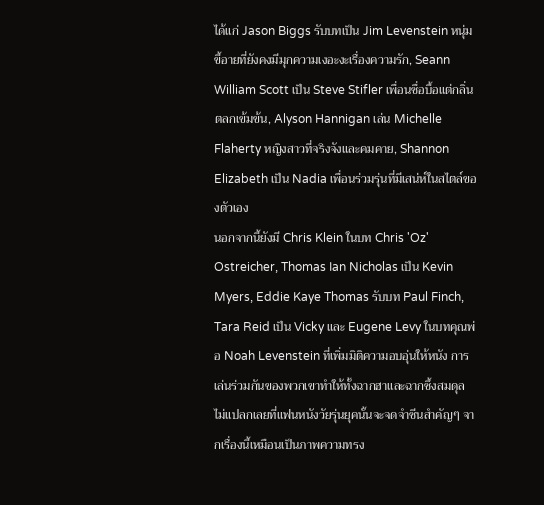ได้แก่ Jason Biggs รับบทเป็น Jim Levenstein หนุ่มขี้อายที่ยังคงมีมุกความเงอะงะเรื่องความรัก, Seann William Scott เป็น Steve Stifler เพื่อนซื่อบื้อแต่กลิ่นตลกเข้มข้น, Alyson Hannigan เล่น Michelle Flaherty หญิงสาวที่จริงจังและคมคาย, Shannon Elizabeth เป็น Nadia เพื่อนร่วมรุ่นที่มีเสน่ห์ในสไตล์ของตัวเอง
นอกจากนี้ยังมี Chris Klein ในบท Chris 'Oz' Ostreicher, Thomas Ian Nicholas เป็น Kevin Myers, Eddie Kaye Thomas รับบท Paul Finch, Tara Reid เป็น Vicky และ Eugene Levy ในบทคุณพ่อ Noah Levenstein ที่เพิ่มมิติความอบอุ่นให้หนัง การเล่นร่วมกันของพวกเขาทำให้ทั้งฉากฮาและฉากซึ้งสมดุล ไม่แปลกเลยที่แฟนหนังวัยรุ่นยุคนั้นจะจดจำซีนสำคัญๆ จากเรื่องนี้เหมือนเป็นภาพความทรง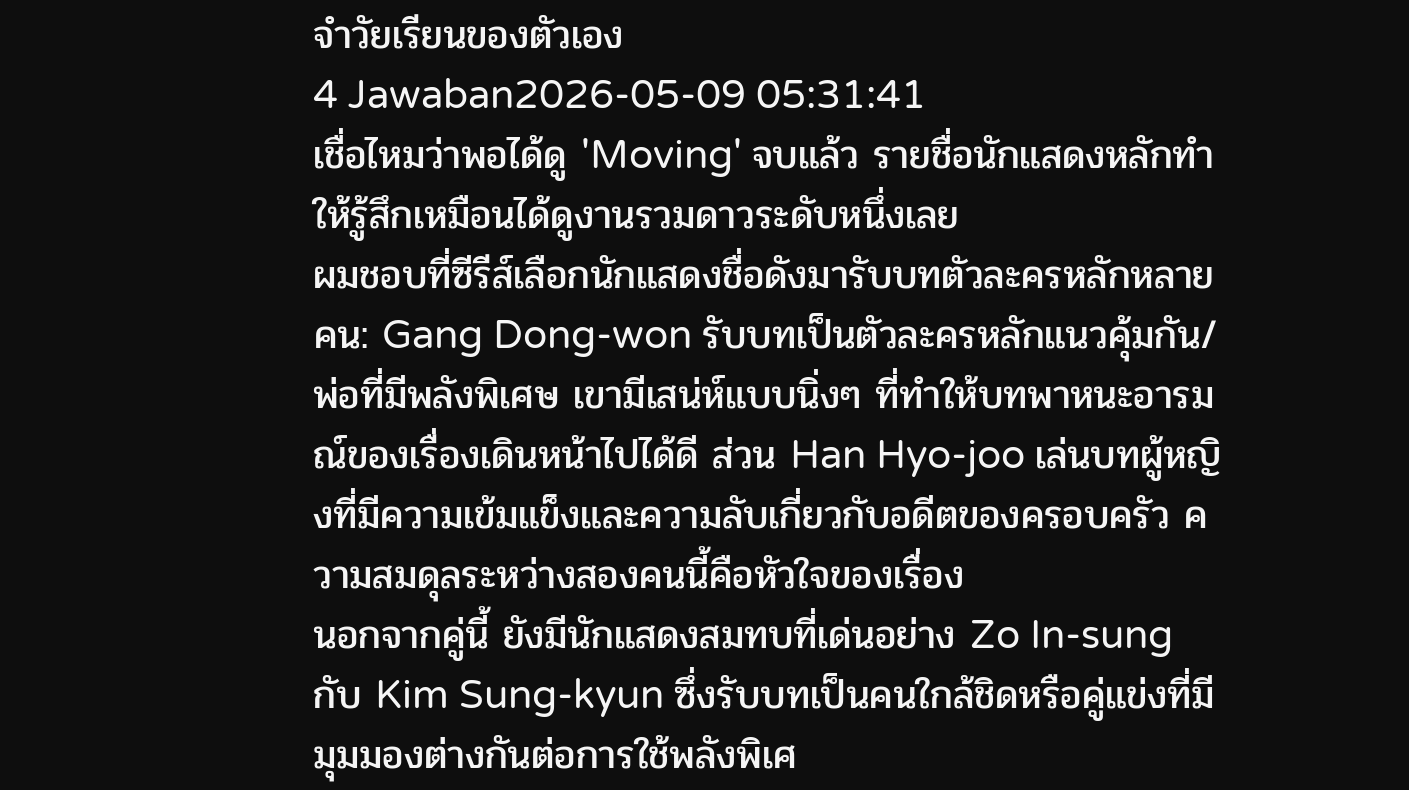จำวัยเรียนของตัวเอง
4 Jawaban2026-05-09 05:31:41
เชื่อไหมว่าพอได้ดู 'Moving' จบแล้ว รายชื่อนักแสดงหลักทำให้รู้สึกเหมือนได้ดูงานรวมดาวระดับหนึ่งเลย
ผมชอบที่ซีรีส์เลือกนักแสดงชื่อดังมารับบทตัวละครหลักหลายคน: Gang Dong-won รับบทเป็นตัวละครหลักแนวคุ้มกัน/พ่อที่มีพลังพิเศษ เขามีเสน่ห์แบบนิ่งๆ ที่ทำให้บทพาหนะอารมณ์ของเรื่องเดินหน้าไปได้ดี ส่วน Han Hyo-joo เล่นบทผู้หญิงที่มีความเข้มแข็งและความลับเกี่ยวกับอดีตของครอบครัว ความสมดุลระหว่างสองคนนี้คือหัวใจของเรื่อง
นอกจากคู่นี้ ยังมีนักแสดงสมทบที่เด่นอย่าง Zo In-sung กับ Kim Sung-kyun ซึ่งรับบทเป็นคนใกล้ชิดหรือคู่แข่งที่มีมุมมองต่างกันต่อการใช้พลังพิเศ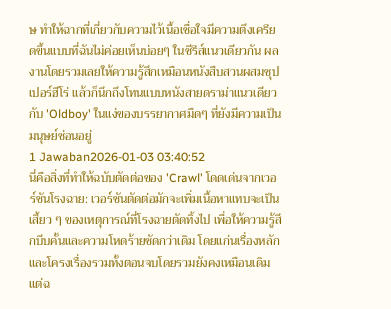ษ ทำให้ฉากที่เกี่ยวกับความไว้เนื้อเชื่อใจมีความตึงเครียดขึ้นแบบที่ฉันไม่ค่อยเห็นบ่อยๆ ในซีรีส์แนวเดียวกัน ผลงานโดยรวมเลยให้ความรู้สึกเหมือนหนังสืบสวนผสมซุปเปอร์ฮีโร่ แล้วก็นึกถึงโทนแบบหนังสายดราม่าแนวเดียวกับ 'Oldboy' ในแง่ของบรรยากาศมืดๆ ที่ยังมีความเป็นมนุษย์ซ่อนอยู่
1 Jawaban2026-01-03 03:40:52
นี่คือสิ่งที่ทำให้ฉบับตัดต่อของ 'Crawl' โดดเด่นจากเวอร์ชันโรงฉาย: เวอร์ชันตัดต่อมักจะเพิ่มเนื้อหาแทบจะเป็นเสี้ยว ๆ ของเหตุการณ์ที่โรงฉายตัดทิ้งไป เพื่อให้ความรู้สึกบีบคั้นและความโหดร้ายชัดกว่าเดิม โดยแก่นเรื่องหลักและโครงเรื่องรวมทั้งตอนจบโดยรวมยังคงเหมือนเดิม แต่ฉ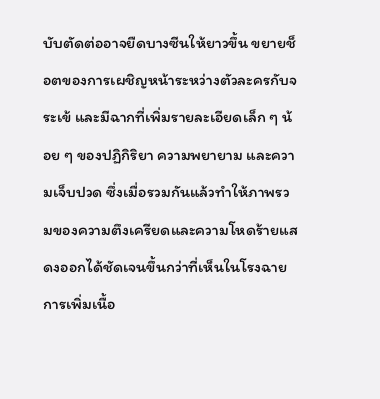บับตัดต่ออาจยืดบางซีนให้ยาวขึ้น ขยายช็อตของการเผชิญหน้าระหว่างตัวละครกับจระเข้ และมีฉากที่เพิ่มรายละเอียดเล็ก ๆ น้อย ๆ ของปฏิกิริยา ความพยายาม และความเจ็บปวด ซึ่งเมื่อรวมกันแล้วทำให้ภาพรวมของความตึงเครียดและความโหดร้ายแสดงออกได้ชัดเจนขึ้นกว่าที่เห็นในโรงฉาย
การเพิ่มเนื้อ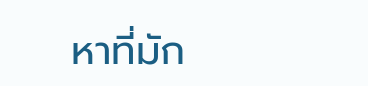หาที่มัก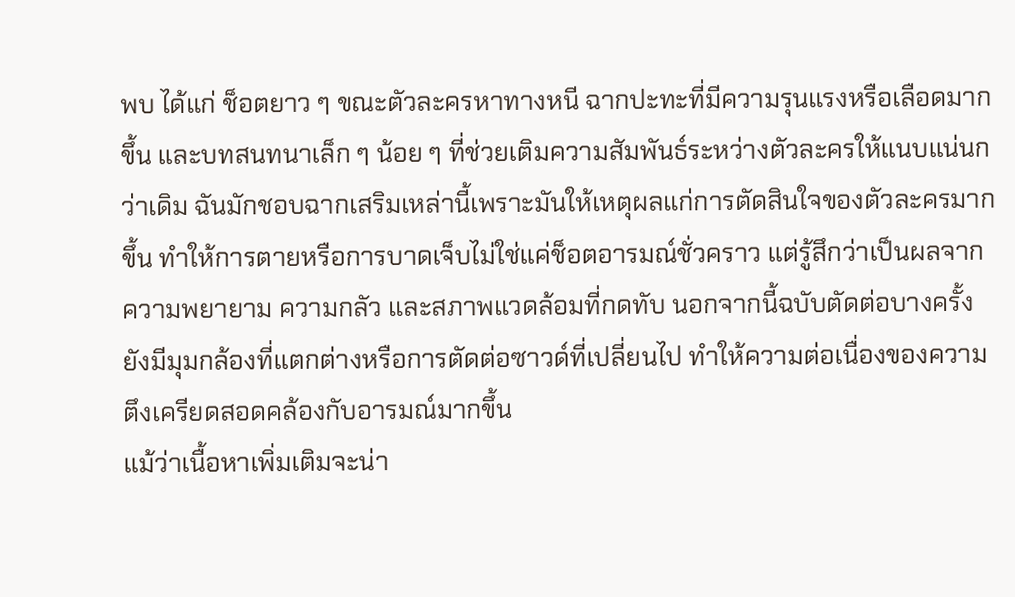พบ ได้แก่ ช็อตยาว ๆ ขณะตัวละครหาทางหนี ฉากปะทะที่มีความรุนแรงหรือเลือดมากขึ้น และบทสนทนาเล็ก ๆ น้อย ๆ ที่ช่วยเติมความสัมพันธ์ระหว่างตัวละครให้แนบแน่นกว่าเดิม ฉันมักชอบฉากเสริมเหล่านี้เพราะมันให้เหตุผลแก่การตัดสินใจของตัวละครมากขึ้น ทำให้การตายหรือการบาดเจ็บไม่ใช่แค่ช็อตอารมณ์ชั่วคราว แต่รู้สึกว่าเป็นผลจากความพยายาม ความกลัว และสภาพแวดล้อมที่กดทับ นอกจากนี้ฉบับตัดต่อบางครั้งยังมีมุมกล้องที่แตกต่างหรือการตัดต่อซาวด์ที่เปลี่ยนไป ทำให้ความต่อเนื่องของความตึงเครียดสอดคล้องกับอารมณ์มากขึ้น
แม้ว่าเนื้อหาเพิ่มเติมจะน่า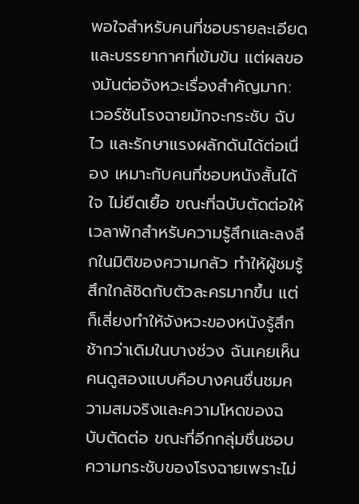พอใจสำหรับคนที่ชอบรายละเอียดและบรรยากาศที่เข้มข้น แต่ผลของมันต่อจังหวะเรื่องสำคัญมาก: เวอร์ชันโรงฉายมักจะกระชับ ฉับไว และรักษาแรงผลักดันได้ต่อเนื่อง เหมาะกับคนที่ชอบหนังสั้นได้ใจ ไม่ยืดเยื้อ ขณะที่ฉบับตัดต่อให้เวลาพักสำหรับความรู้สึกและลงลึกในมิติของความกลัว ทำให้ผู้ชมรู้สึกใกล้ชิดกับตัวละครมากขึ้น แต่ก็เสี่ยงทำให้จังหวะของหนังรู้สึกช้ากว่าเดิมในบางช่วง ฉันเคยเห็นคนดูสองแบบคือบางคนชื่นชมความสมจริงและความโหดของฉบับตัดต่อ ขณะที่อีกกลุ่มชื่นชอบความกระชับของโรงฉายเพราะไม่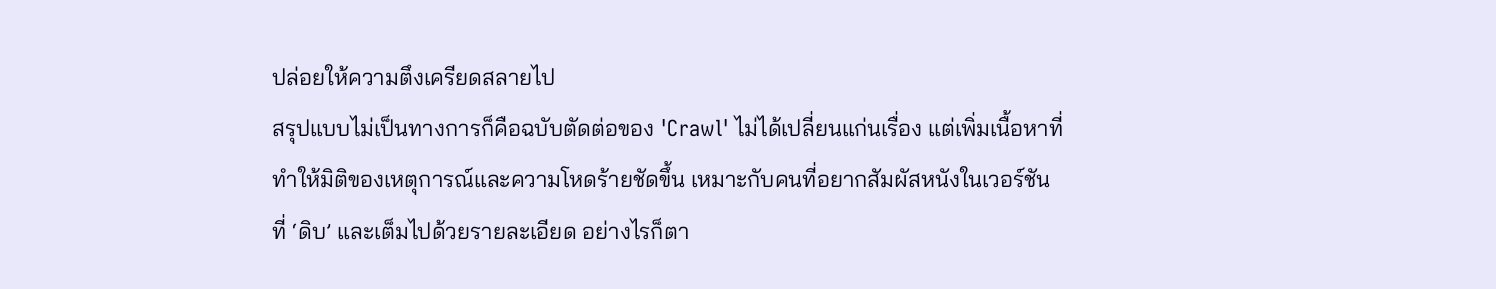ปล่อยให้ความตึงเครียดสลายไป
สรุปแบบไม่เป็นทางการก็คือฉบับตัดต่อของ 'Crawl' ไม่ได้เปลี่ยนแก่นเรื่อง แต่เพิ่มเนื้อหาที่ทำให้มิติของเหตุการณ์และความโหดร้ายชัดขึ้น เหมาะกับคนที่อยากสัมผัสหนังในเวอร์ชันที่ ‘ดิบ’ และเต็มไปด้วยรายละเอียด อย่างไรก็ตา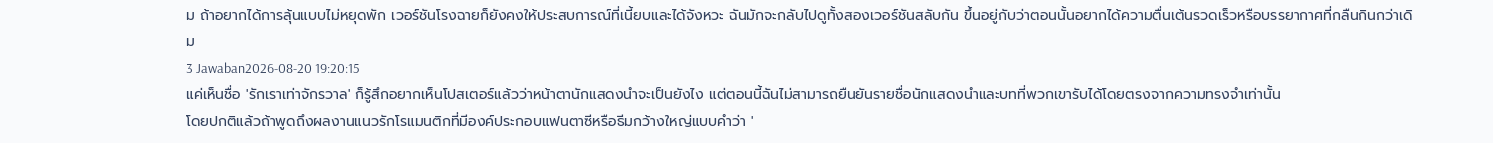ม ถ้าอยากได้การลุ้นแบบไม่หยุดพัก เวอร์ชันโรงฉายก็ยังคงให้ประสบการณ์ที่เนี้ยบและได้จังหวะ ฉันมักจะกลับไปดูทั้งสองเวอร์ชันสลับกัน ขึ้นอยู่กับว่าตอนนั้นอยากได้ความตื่นเต้นรวดเร็วหรือบรรยากาศที่กลืนกินกว่าเดิม
3 Jawaban2026-08-20 19:20:15
แค่เห็นชื่อ 'รักเราเท่าจักรวาล' ก็รู้สึกอยากเห็นโปสเตอร์แล้วว่าหน้าตานักแสดงนำจะเป็นยังไง แต่ตอนนี้ฉันไม่สามารถยืนยันรายชื่อนักแสดงนำและบทที่พวกเขารับได้โดยตรงจากความทรงจำเท่านั้น
โดยปกติแล้วถ้าพูดถึงผลงานแนวรักโรแมนติกที่มีองค์ประกอบแฟนตาซีหรือธีมกว้างใหญ่แบบคำว่า '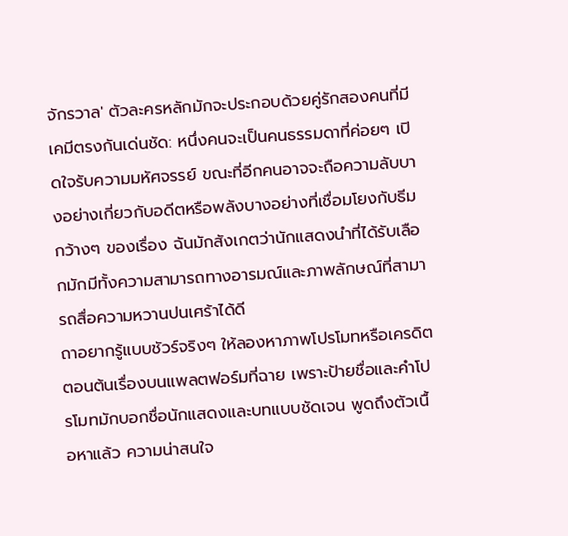จักรวาล' ตัวละครหลักมักจะประกอบด้วยคู่รักสองคนที่มีเคมีตรงกันเด่นชัด: หนึ่งคนจะเป็นคนธรรมดาที่ค่อยๆ เปิดใจรับความมหัศจรรย์ ขณะที่อีกคนอาจจะถือความลับบางอย่างเกี่ยวกับอดีตหรือพลังบางอย่างที่เชื่อมโยงกับธีมกว้างๆ ของเรื่อง ฉันมักสังเกตว่านักแสดงนำที่ได้รับเลือกมักมีทั้งความสามารถทางอารมณ์และภาพลักษณ์ที่สามารถสื่อความหวานปนเศร้าได้ดี
ถาอยากรู้แบบชัวร์จริงๆ ให้ลองหาภาพโปรโมทหรือเครดิตตอนต้นเรื่องบนแพลตฟอร์มที่ฉาย เพราะป้ายชื่อและคำโปรโมทมักบอกชื่อนักแสดงและบทแบบชัดเจน พูดถึงตัวเนื้อหาแล้ว ความน่าสนใจ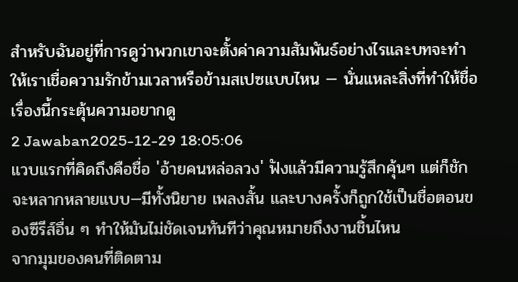สำหรับฉันอยู่ที่การดูว่าพวกเขาจะตั้งค่าความสัมพันธ์อย่างไรและบทจะทำให้เราเชื่อความรักข้ามเวลาหรือข้ามสเปซแบบไหน — นั่นแหละสิ่งที่ทำให้ชื่อเรื่องนี้กระตุ้นความอยากดู
2 Jawaban2025-12-29 18:05:06
แวบแรกที่คิดถึงคือชื่อ 'อ้ายคนหล่อลวง' ฟังแล้วมีความรู้สึกคุ้นๆ แต่ก็ชักจะหลากหลายแบบ—มีทั้งนิยาย เพลงสั้น และบางครั้งก็ถูกใช้เป็นชื่อตอนของซีรีส์อื่น ๆ ทำให้มันไม่ชัดเจนทันทีว่าคุณหมายถึงงานชิ้นไหน
จากมุมของคนที่ติดตาม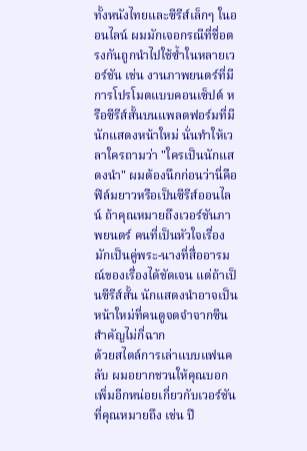ทั้งหนังไทยและซีรีส์เล็กๆ ในออนไลน์ ผมมักเจอกรณีที่ชื่อตรงกันถูกนำไปใช้ซ้ำในหลายเวอร์ชัน เช่น งานภาพยนตร์ที่มีการโปรโมตแบบคอนเซ็ปต์ หรือซีรีส์สั้นบนแพลตฟอร์มที่มีนักแสดงหน้าใหม่ นั่นทำให้เวลาใครถามว่า "ใครเป็นนักแสดงนำ" ผมต้องนึกก่อนว่านี่คือฟิล์มยาวหรือเป็นซีรีส์ออนไลน์ ถ้าคุณหมายถึงเวอร์ชันภาพยนตร์ คนที่เป็นหัวใจเรื่องมักเป็นคู่พระ-นางที่สื่ออารมณ์ของเรื่องได้ชัดเจน แต่ถ้าเป็นซีรีส์สั้น นักแสดงนำอาจเป็นหน้าใหม่ที่คนดูจดจำจากซีนสำคัญไม่กี่ฉาก
ด้วยสไตล์การเล่าแบบแฟนคลับ ผมอยากชวนให้คุณบอกเพิ่มอีกหน่อยเกี่ยวกับเวอร์ชันที่คุณหมายถึง เช่น ปี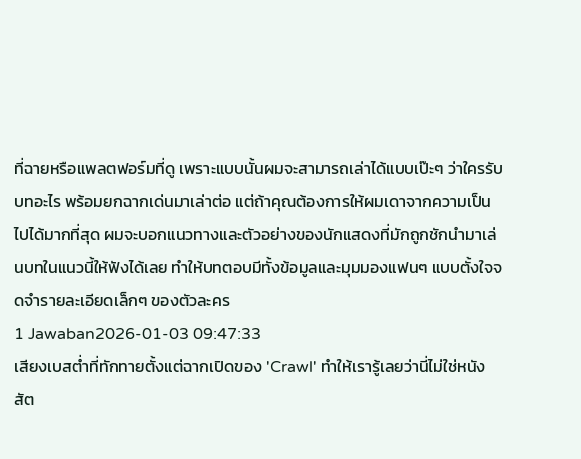ที่ฉายหรือแพลตฟอร์มที่ดู เพราะแบบนั้นผมจะสามารถเล่าได้แบบเป๊ะๆ ว่าใครรับบทอะไร พร้อมยกฉากเด่นมาเล่าต่อ แต่ถ้าคุณต้องการให้ผมเดาจากความเป็นไปได้มากที่สุด ผมจะบอกแนวทางและตัวอย่างของนักแสดงที่มักถูกชักนำมาเล่นบทในแนวนี้ให้ฟังได้เลย ทำให้บทตอบมีทั้งข้อมูลและมุมมองแฟนๆ แบบตั้งใจจดจำรายละเอียดเล็กๆ ของตัวละคร
1 Jawaban2026-01-03 09:47:33
เสียงเบสต่ำที่ทักทายตั้งแต่ฉากเปิดของ 'Crawl' ทำให้เรารู้เลยว่านี่ไม่ใช่หนังสัต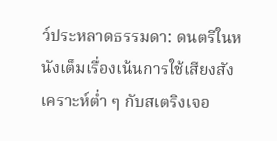ว์ประหลาดธรรมดา: ดนตรีในหนังเต็มเรื่องเน้นการใช้เสียงสังเคราะห์ต่ำ ๆ กับสเตริงเจอ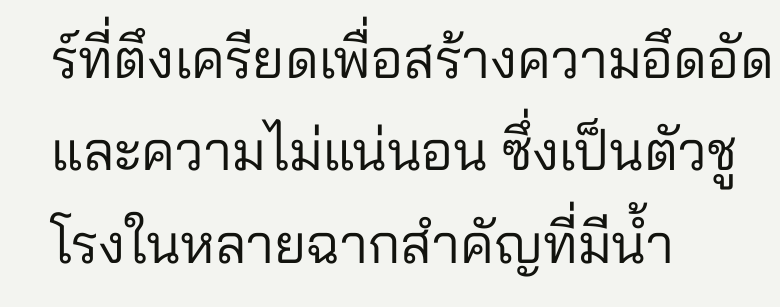ร์ที่ตึงเครียดเพื่อสร้างความอึดอัดและความไม่แน่นอน ซึ่งเป็นตัวชูโรงในหลายฉากสำคัญที่มีน้ำ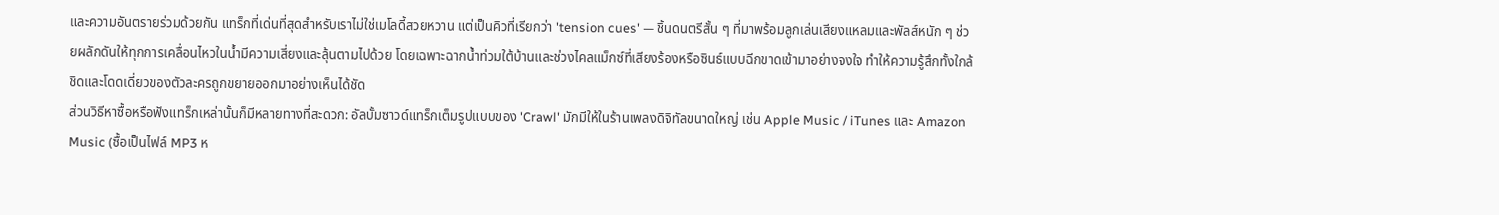และความอันตรายร่วมด้วยกัน แทร็กที่เด่นที่สุดสำหรับเราไม่ใช่เมโลดี้สวยหวาน แต่เป็นคิวที่เรียกว่า 'tension cues' — ชิ้นดนตรีสั้น ๆ ที่มาพร้อมลูกเล่นเสียงแหลมและพัลส์หนัก ๆ ช่วยผลักดันให้ทุกการเคลื่อนไหวในน้ำมีความเสี่ยงและลุ้นตามไปด้วย โดยเฉพาะฉากน้ำท่วมใต้บ้านและช่วงไคลแม็กซ์ที่เสียงร้องหรือซินธ์แบบฉีกขาดเข้ามาอย่างจงใจ ทำให้ความรู้สึกทั้งใกล้ชิดและโดดเดี่ยวของตัวละครถูกขยายออกมาอย่างเห็นได้ชัด
ส่วนวิธีหาซื้อหรือฟังแทร็กเหล่านั้นก็มีหลายทางที่สะดวก: อัลบั้มซาวด์แทร็กเต็มรูปแบบของ 'Crawl' มักมีให้ในร้านเพลงดิจิทัลขนาดใหญ่ เช่น Apple Music / iTunes และ Amazon Music (ซื้อเป็นไฟล์ MP3 ห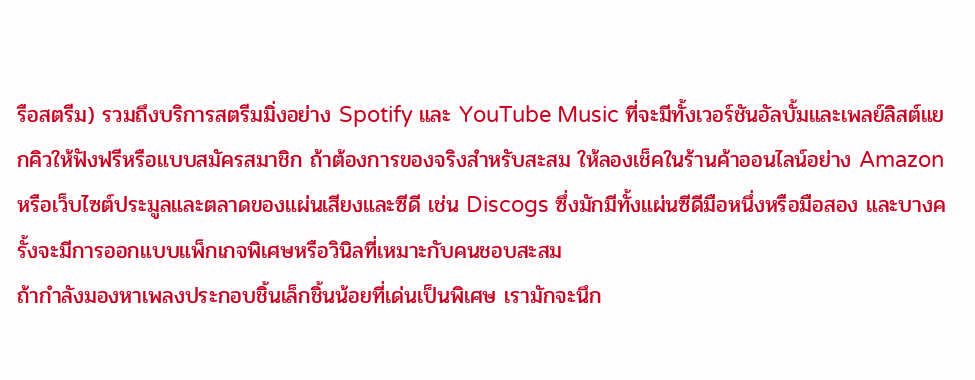รือสตรีม) รวมถึงบริการสตรีมมิ่งอย่าง Spotify และ YouTube Music ที่จะมีทั้งเวอร์ชันอัลบั้มและเพลย์ลิสต์แยกคิวให้ฟังฟรีหรือแบบสมัครสมาชิก ถ้าต้องการของจริงสำหรับสะสม ให้ลองเช็คในร้านค้าออนไลน์อย่าง Amazon หรือเว็บไซต์ประมูลและตลาดของแผ่นเสียงและซีดี เช่น Discogs ซึ่งมักมีทั้งแผ่นซีดีมือหนึ่งหรือมือสอง และบางครั้งจะมีการออกแบบแพ็กเกจพิเศษหรือวินิลที่เหมาะกับคนชอบสะสม
ถ้ากำลังมองหาเพลงประกอบชิ้นเล็กชิ้นน้อยที่เด่นเป็นพิเศษ เรามักจะนึก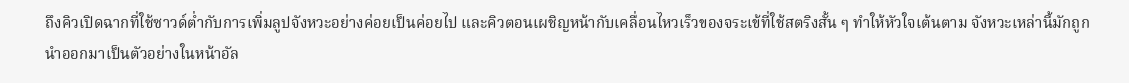ถึงคิวเปิดฉากที่ใช้ซาวด์ต่ำกับการเพิ่มลูปจังหวะอย่างค่อยเป็นค่อยไป และคิวตอนเผชิญหน้ากับเคลื่อนไหวเร็วของจระเข้ที่ใช้สตริงสั้น ๆ ทำให้หัวใจเต้นตาม จังหวะเหล่านี้มักถูกนำออกมาเป็นตัวอย่างในหน้าอัล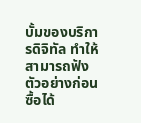บั้มของบริการดิจิทัล ทำให้สามารถฟังตัวอย่างก่อนซื้อได้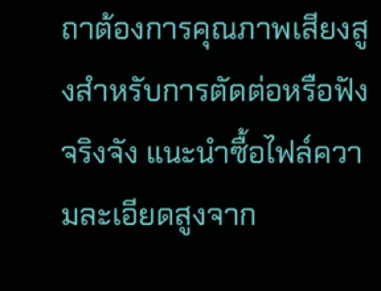ถาต้องการคุณภาพเสียงสูงสำหรับการตัดต่อหรือฟังจริงจัง แนะนำซื้อไฟล์ความละเอียดสูงจาก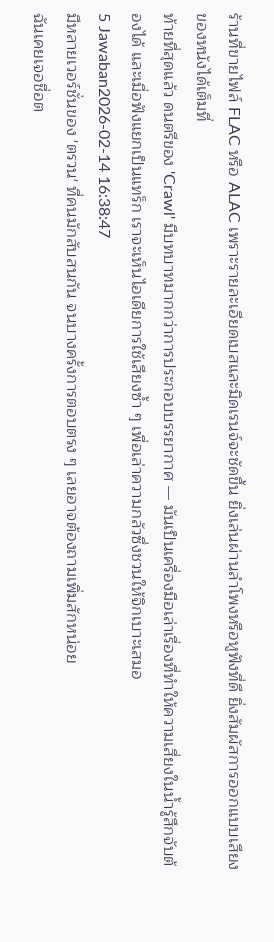ร้านที่ขายไฟล์ FLAC หรือ ALAC เพราะรายละเอียดเบสและมิดเรนจ์จะชัดขึ้น ยิ่งเล่นผ่านลำโพงหรือหูฟังที่ดี ยิ่งสัมผัสการออกแบบเสียงของหนังได้เต็มที่
ท้ายที่สุดแล้ว ดนตรีของ 'Crawl' มีบทบาทมากกว่าการประกอบบรรยากาศ — มันเป็นเครื่องมือเล่าเรื่องที่ทำให้ความเสี่ยงในน้ำรู้สึกจับต้องได้ และเมื่อฟังแยกเป็นแทร็ก เราจะเห็นไอเดียการใช้เสียงซ้ำ ๆ เพื่อเล่าความกลัวซึ่งชวนให้จิกเบาะเสมอ
5 Jawaban2026-02-14 16:38:47
มีหลายเวอร์ชั่นของ 'ตรวน' ที่คนมักสับสนกัน จนบางครั้งการตอบตรง ๆ เลยอาจต้องถามเพิ่มสักหน่อย
ฉันเคยเจอชื่อต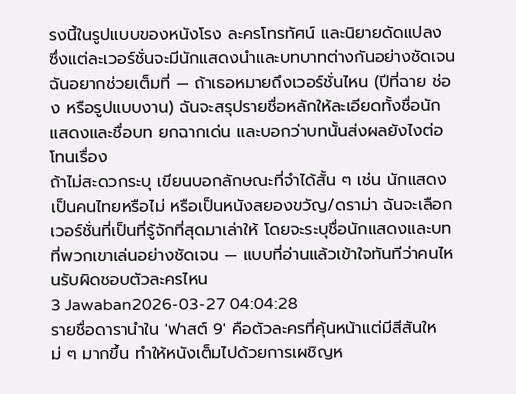รงนี้ในรูปแบบของหนังโรง ละครโทรทัศน์ และนิยายดัดแปลง ซึ่งแต่ละเวอร์ชั่นจะมีนักแสดงนำและบทบาทต่างกันอย่างชัดเจน ฉันอยากช่วยเต็มที่ — ถ้าเธอหมายถึงเวอร์ชั่นไหน (ปีที่ฉาย ช่อง หรือรูปแบบงาน) ฉันจะสรุปรายชื่อหลักให้ละเอียดทั้งชื่อนักแสดงและชื่อบท ยกฉากเด่น และบอกว่าบทนั้นส่งผลยังไงต่อโทนเรื่อง
ถ้าไม่สะดวกระบุ เขียนบอกลักษณะที่จำได้สั้น ๆ เช่น นักแสดงเป็นคนไทยหรือไม่ หรือเป็นหนังสยองขวัญ/ดราม่า ฉันจะเลือกเวอร์ชั่นที่เป็นที่รู้จักที่สุดมาเล่าให้ โดยจะระบุชื่อนักแสดงและบทที่พวกเขาเล่นอย่างชัดเจน — แบบที่อ่านแล้วเข้าใจทันทีว่าคนไหนรับผิดชอบตัวละครไหน
3 Jawaban2026-03-27 04:04:28
รายชื่อดารานำใน 'ฟาสต์ 9' คือตัวละครที่คุ้นหน้าแต่มีสีสันใหม่ ๆ มากขึ้น ทำให้หนังเต็มไปด้วยการเผชิญห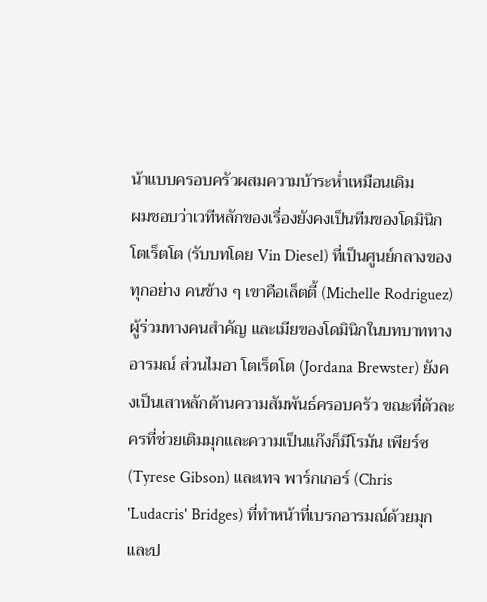น้าแบบครอบครัวผสมความบ้าระห่ำเหมือนเดิม
ผมชอบว่าเวทีหลักของเรื่องยังคงเป็นทีมของโดมินิก โตเร็ตโต (รับบทโดย Vin Diesel) ที่เป็นศูนย์กลางของทุกอย่าง คนข้าง ๆ เขาคือเล็ตตี้ (Michelle Rodriguez) ผู้ร่วมทางคนสำคัญ และเมียของโดมินิกในบทบาททางอารมณ์ ส่วนไมอา โตเร็ตโต (Jordana Brewster) ยังคงเป็นเสาหลักด้านความสัมพันธ์ครอบครัว ขณะที่ตัวละครที่ช่วยเติมมุกและความเป็นแก๊งก็มีโรมัน เพียร์ซ (Tyrese Gibson) และเทจ พาร์กเกอร์ (Chris 'Ludacris' Bridges) ที่ทำหน้าที่เบรกอารมณ์ด้วยมุกและป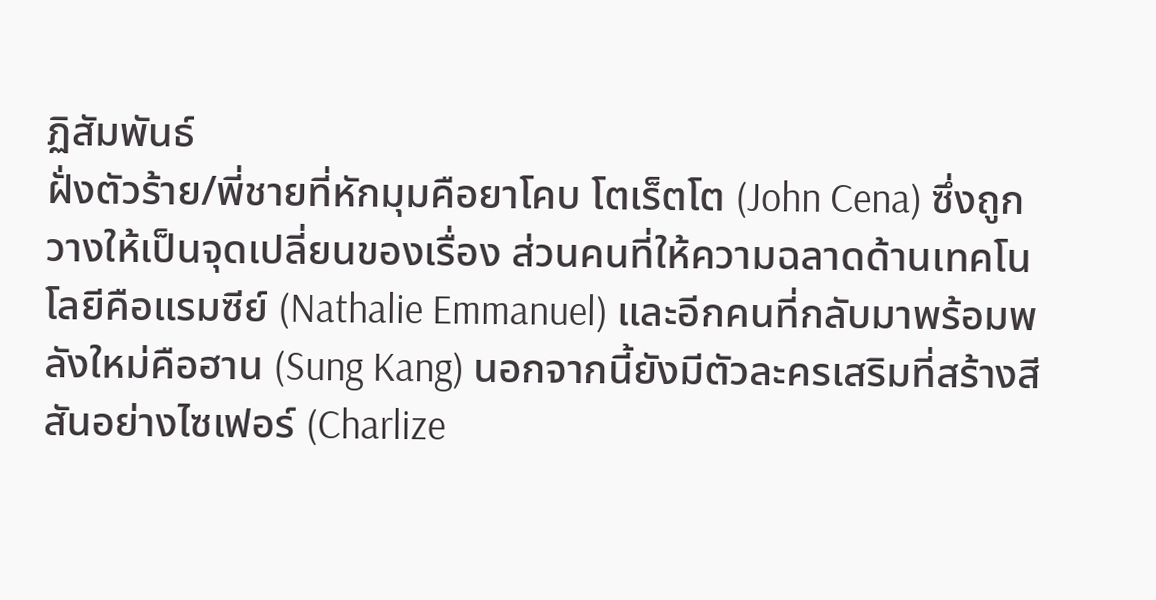ฏิสัมพันธ์
ฝั่งตัวร้าย/พี่ชายที่หักมุมคือยาโคบ โตเร็ตโต (John Cena) ซึ่งถูกวางให้เป็นจุดเปลี่ยนของเรื่อง ส่วนคนที่ให้ความฉลาดด้านเทคโนโลยีคือแรมซีย์ (Nathalie Emmanuel) และอีกคนที่กลับมาพร้อมพลังใหม่คือฮาน (Sung Kang) นอกจากนี้ยังมีตัวละครเสริมที่สร้างสีสันอย่างไซเฟอร์ (Charlize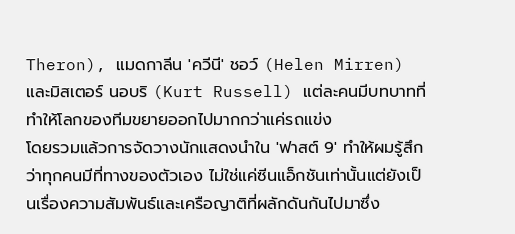Theron), แมดกาลีน 'ควีนี' ชอว์ (Helen Mirren) และมิสเตอร์ นอบริ (Kurt Russell) แต่ละคนมีบทบาทที่ทำให้โลกของทีมขยายออกไปมากกว่าแค่รถแข่ง
โดยรวมแล้วการจัดวางนักแสดงนำใน 'ฟาสต์ 9' ทำให้ผมรู้สึกว่าทุกคนมีที่ทางของตัวเอง ไม่ใช่แค่ซีนแอ็กชันเท่านั้นแต่ยังเป็นเรื่องความสัมพันธ์และเครือญาติที่ผลักดันกันไปมาซึ่ง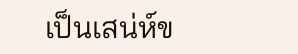เป็นเสน่ห์ข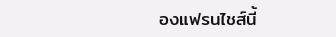องแฟรนไชส์นี้